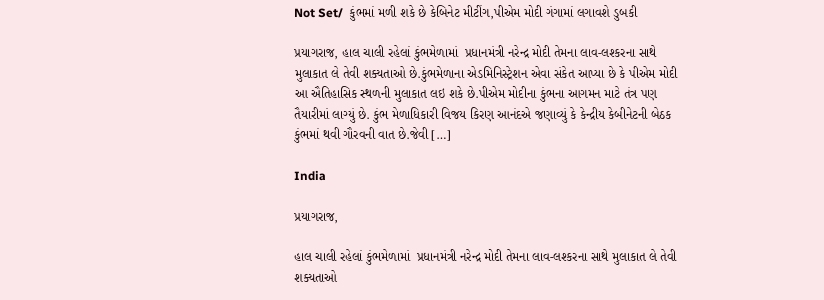Not Set/  કુંભમાં મળી શકે છે કેબિનેટ મીટીંગ,પીએમ મોદી ગંગામાં લગાવશે ડુબકી

પ્રયાગરાજ, હાલ ચાલી રહેલાં કુંભમેળામાં  પ્રધાનમંત્રી નરેન્દ્ર મોદી તેમના લાવ-લશ્કરના સાથે મુલાકાત લે તેવી શક્યતાઓ છે.કુંભમેળાના એડમિનિસ્ટ્રેશન એવા સંકેત આપ્યા છે કે પીએમ મોદી આ ઐતિહાસિક સ્થળની મુલાકાત લઇ શકે છે.પીએમ મોદીના કુંભના આગમન માટે તંત્ર પણ તૈયારીમાં લાગ્યું છે. કુંભ મેળાધિકારી વિજય કિરણ આનંદએ જણાવ્યું કે કેન્દ્રીય કેબીનેટની બેઠક કુંભમાં થવી ગૌરવની વાત છે.જેવી […]

India

પ્રયાગરાજ,

હાલ ચાલી રહેલાં કુંભમેળામાં  પ્રધાનમંત્રી નરેન્દ્ર મોદી તેમના લાવ-લશ્કરના સાથે મુલાકાત લે તેવી શક્યતાઓ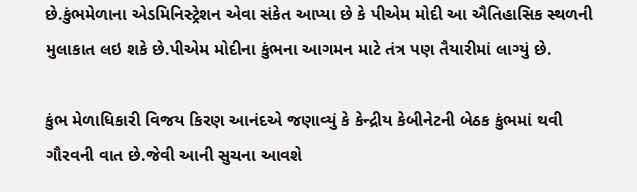છે.કુંભમેળાના એડમિનિસ્ટ્રેશન એવા સંકેત આપ્યા છે કે પીએમ મોદી આ ઐતિહાસિક સ્થળની મુલાકાત લઇ શકે છે.પીએમ મોદીના કુંભના આગમન માટે તંત્ર પણ તૈયારીમાં લાગ્યું છે.

કુંભ મેળાધિકારી વિજય કિરણ આનંદએ જણાવ્યું કે કેન્દ્રીય કેબીનેટની બેઠક કુંભમાં થવી ગૌરવની વાત છે.જેવી આની સુચના આવશે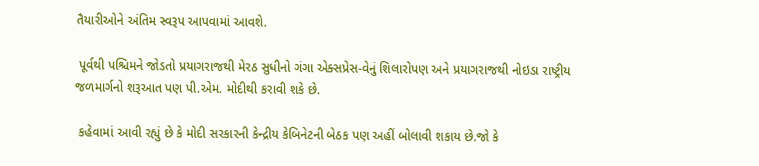તૈયારીઓને અંતિમ સ્વરૂપ આપવામાં આવશે.

 પૂર્વથી પશ્ચિમને જોડતો પ્રયાગરાજથી મેરઠ સુધીનો ગંગા એક્સપ્રેસ-વેનું શિલારોપણ અને પ્રયાગરાજથી નોઇડા રાષ્ટ્રીય જળમાર્ગનો શરૂઆત પણ પી.એમ. મોદીથી કરાવી શકે છે.

 કહેવામાં આવી રહ્યું છે કે મોદી સરકારની કેન્દ્રીય કેબિનેટની બેઠક પણ અહીં બોલાવી શકાય છે.જો કે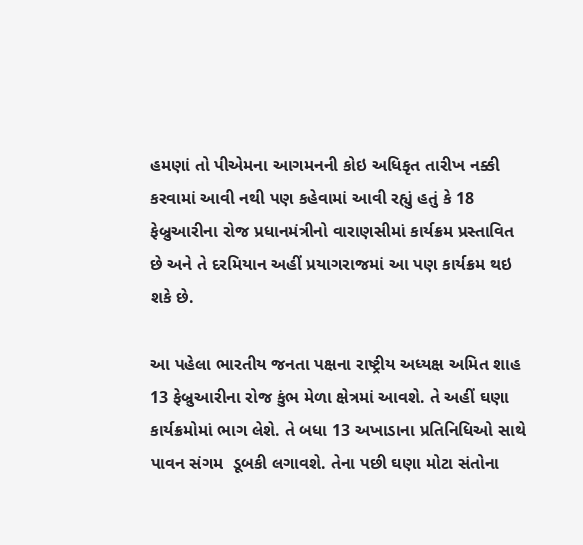હમણાં તો પીએમના આગમનની કોઇ અધિકૃત તારીખ નક્કી કરવામાં આવી નથી પણ કહેવામાં આવી રહ્યું હતું કે 18 ફેબ્રુઆરીના રોજ પ્રધાનમંત્રીનો વારાણસીમાં કાર્યક્રમ પ્રસ્તાવિત છે અને તે દરમિયાન અહીં પ્રયાગરાજમાં આ પણ કાર્યક્રમ થઇ શકે છે.

આ પહેલા ભારતીય જનતા પક્ષના રાષ્ટ્રીય અધ્યક્ષ અમિત શાહ 13 ફેબ્રુઆરીના રોજ કુંભ મેળા ક્ષેત્રમાં આવશે. તે અહીં ઘણા કાર્યક્રમોમાં ભાગ લેશે. તે બધા 13 અખાડાના પ્રતિનિધિઓ સાથે પાવન સંગમ  ડૂબકી લગાવશે. તેના પછી ઘણા મોટા સંતોના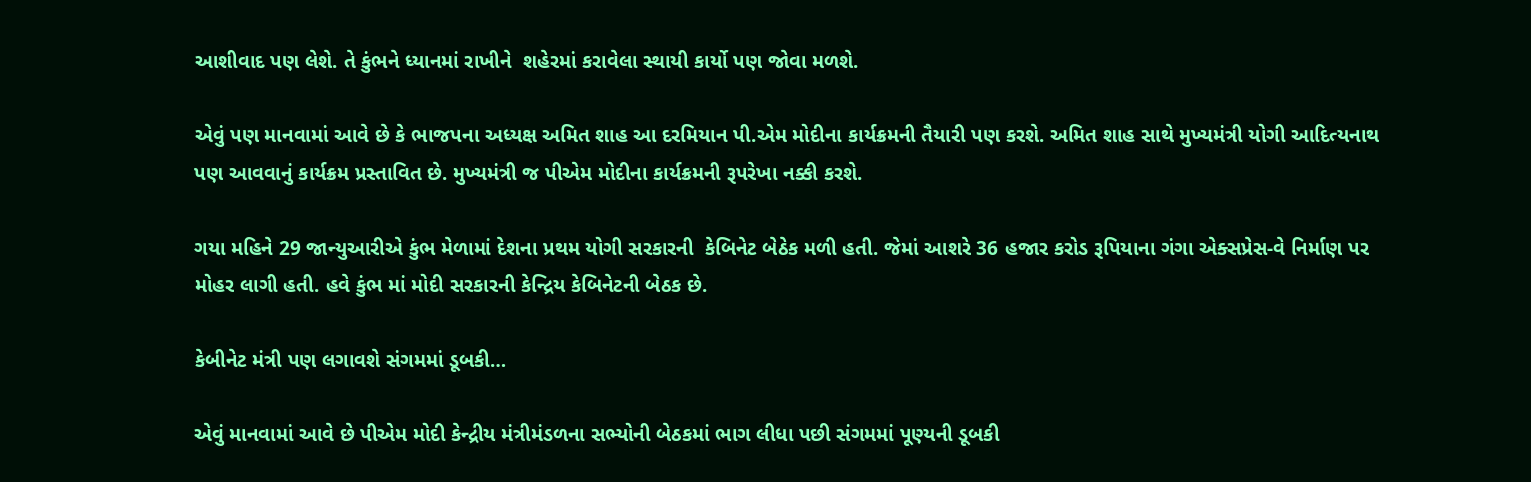આશીવાદ પણ લેશે. તે કુંભને ધ્યાનમાં રાખીને  શહેરમાં કરાવેલા સ્થાયી કાર્યો પણ જોવા મળશે.

એવું પણ માનવામાં આવે છે કે ભાજપના અધ્યક્ષ અમિત શાહ આ દરમિયાન પી.એમ મોદીના કાર્યક્રમની તૈયારી પણ કરશે. અમિત શાહ સાથે મુખ્યમંત્રી યોગી આદિત્યનાથ પણ આવવાનું કાર્યક્રમ પ્રસ્તાવિત છે. મુખ્યમંત્રી જ પીએમ મોદીના કાર્યક્રમની રૂપરેખા નક્કી કરશે.

ગયા મહિને 29 જાન્યુઆરીએ કુંભ મેળામાં દેશના પ્રથમ યોગી સરકારની  કેબિનેટ બેઠેક મળી હતી. જેમાં આશરે 36 હજાર કરોડ રૂપિયાના ગંગા એક્સપ્રેસ-વે નિર્માણ પર મોહર લાગી હતી. હવે કુંભ માં મોદી સરકારની કેન્દ્રિય કેબિનેટની બેઠક છે.

કેબીનેટ મંત્રી પણ લગાવશે સંગમમાં ડૂબકી…

એવું માનવામાં આવે છે પીએમ મોદી કેન્દ્રીય મંત્રીમંડળના સભ્યોની બેઠકમાં ભાગ લીધા પછી સંગમમાં પૂણ્યની ડૂબકી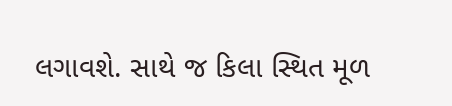લગાવશે. સાથે જ કિલા સ્થિત મૂળ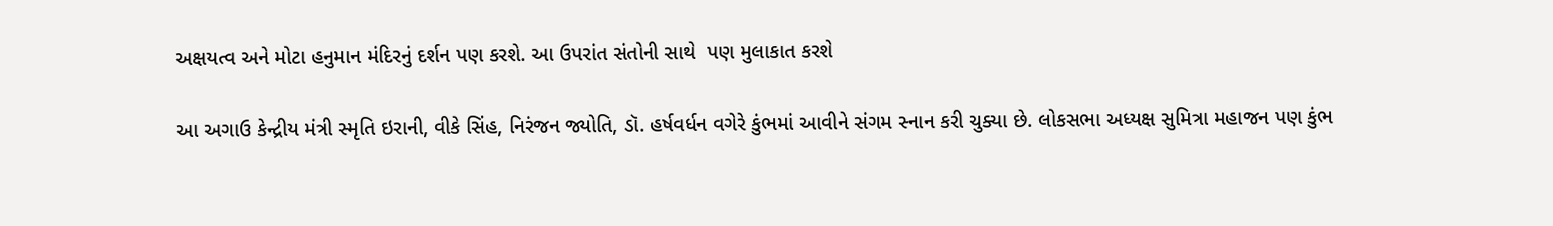અક્ષયત્વ અને મોટા હનુમાન મંદિરનું દર્શન પણ કરશે. આ ઉપરાંત સંતોની સાથે  પણ મુલાકાત કરશે

આ અગાઉ કેન્દ્રીય મંત્રી સ્મૃતિ ઇરાની, વીકે સિંહ, નિરંજન જ્યોતિ, ડૉ. હર્ષવર્ધન વગેરે કુંભમાં આવીને સંગમ સ્નાન કરી ચુક્યા છે. લોકસભા અધ્યક્ષ સુમિત્રા મહાજન પણ કુંભ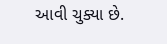આવી ચુક્યા છે.